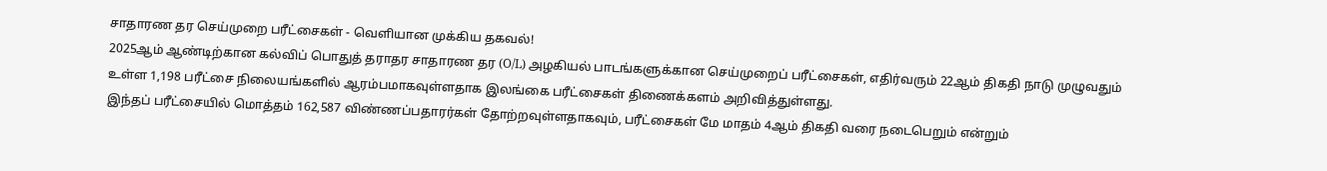சாதாரண தர செய்முறை பரீட்சைகள் - வெளியான முக்கிய தகவல்!
2025ஆம் ஆண்டிற்கான கல்விப் பொதுத் தராதர சாதாரண தர (O/L) அழகியல் பாடங்களுக்கான செய்முறைப் பரீட்சைகள், எதிர்வரும் 22ஆம் திகதி நாடு முழுவதும் உள்ள 1,198 பரீட்சை நிலையங்களில் ஆரம்பமாகவுள்ளதாக இலங்கை பரீட்சைகள் திணைக்களம் அறிவித்துள்ளது.
இந்தப் பரீட்சையில் மொத்தம் 162,587 விண்ணப்பதாரர்கள் தோற்றவுள்ளதாகவும், பரீட்சைகள் மே மாதம் 4ஆம் திகதி வரை நடைபெறும் என்றும்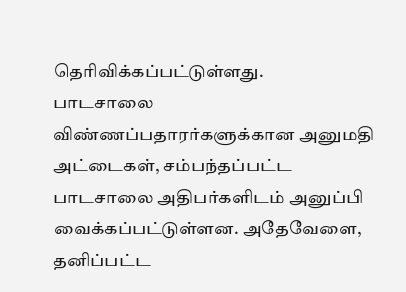தெரிவிக்கப்பட்டுள்ளது.
பாடசாலை விண்ணப்பதாரர்களுக்கான அனுமதி அட்டைகள், சம்பந்தப்பட்ட பாடசாலை அதிபர்களிடம் அனுப்பி வைக்கப்பட்டுள்ளன. அதேவேளை, தனிப்பட்ட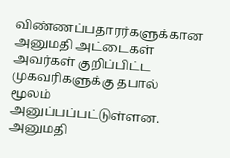விண்ணப்பதாரர்களுக்கான அனுமதி அட்டைகள் அவர்கள் குறிப்பிட்ட முகவரிகளுக்கு தபால் மூலம் அனுப்பப்பட்டுள்ளன.
அனுமதி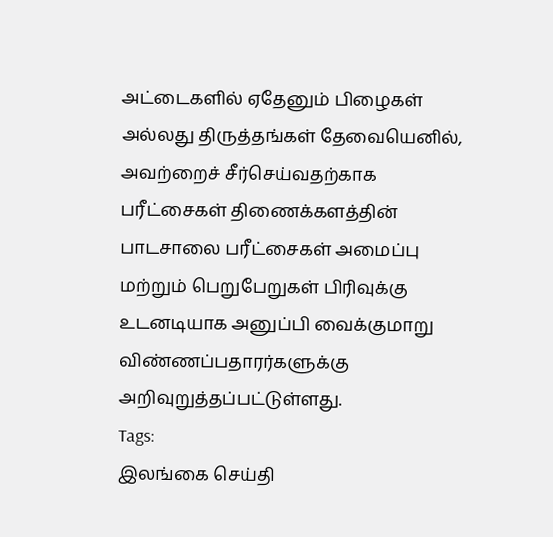அட்டைகளில் ஏதேனும் பிழைகள் அல்லது திருத்தங்கள் தேவையெனில், அவற்றைச் சீர்செய்வதற்காக பரீட்சைகள் திணைக்களத்தின் பாடசாலை பரீட்சைகள் அமைப்பு மற்றும் பெறுபேறுகள் பிரிவுக்கு உடனடியாக அனுப்பி வைக்குமாறு விண்ணப்பதாரர்களுக்கு அறிவுறுத்தப்பட்டுள்ளது.
Tags:
இலங்கை செய்தி